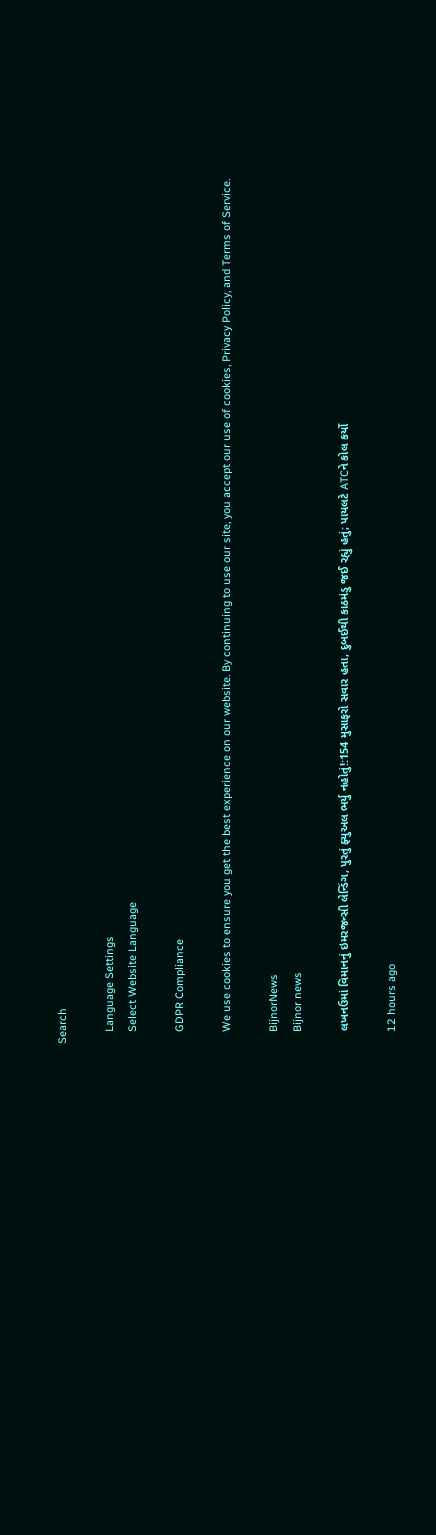Search

    Language Settings
    Select Website Language

    GDPR Compliance

    We use cookies to ensure you get the best experience on our website. By continuing to use our site, you accept our use of cookies, Privacy Policy, and Terms of Service.

    BijnorNews
    Bijnor news

    લખનઉમાં વિમાનનું ઇમરજન્સી લેન્ડિંગ, પુરતું ફ્યુઅલ ભર્યુ નહોતું!:154 મુસાફરો સવાર હતા, દુબઈથી કાઠમંડુ જઈ રહ્યું હતું; પાયલટે ATCને કોલ કર્યો

    12 hours ago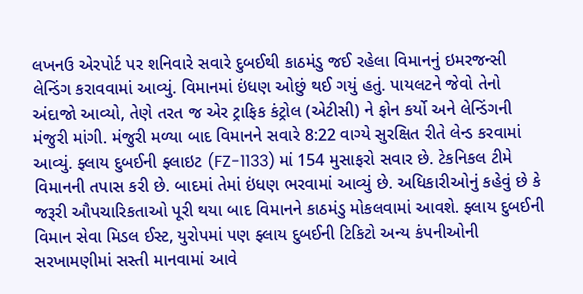લખનઉ એરપોર્ટ પર શનિવારે સવારે દુબઈથી કાઠમંડુ જઈ રહેલા વિમાનનું ઇમરજન્સી લેન્ડિંગ કરાવવામાં આવ્યું. વિમાનમાં ઇંધણ ઓછું થઈ ગયું હતું. પાયલટને જેવો તેનો અંદાજો આવ્યો, તેણે તરત જ એર ટ્રાફિક કંટ્રોલ (એટીસી) ને ફોન કર્યો અને લેન્ડિંગની મંજુરી માંગી. મંજુરી મળ્યા બાદ વિમાનને સવારે 8:22 વાગ્યે સુરક્ષિત રીતે લેન્ડ કરવામાં આવ્યું. ફ્લાય દુબઈની ફ્લાઇટ (FZ-1133) માં 154 મુસાફરો સવાર છે. ટેકનિકલ ટીમે વિમાનની તપાસ કરી છે. બાદમાં તેમાં ઇંધણ ભરવામાં આવ્યું છે. અધિકારીઓનું કહેવું છે કે જરૂરી ઔપચારિકતાઓ પૂરી થયા બાદ વિમાનને કાઠમંડુ મોકલવામાં આવશે. ફ્લાય દુબઈની વિમાન સેવા મિડલ ઈસ્ટ, યુરોપમાં પણ ફ્લાય દુબઈની ટિકિટો અન્ય કંપનીઓની સરખામણીમાં સસ્તી માનવામાં આવે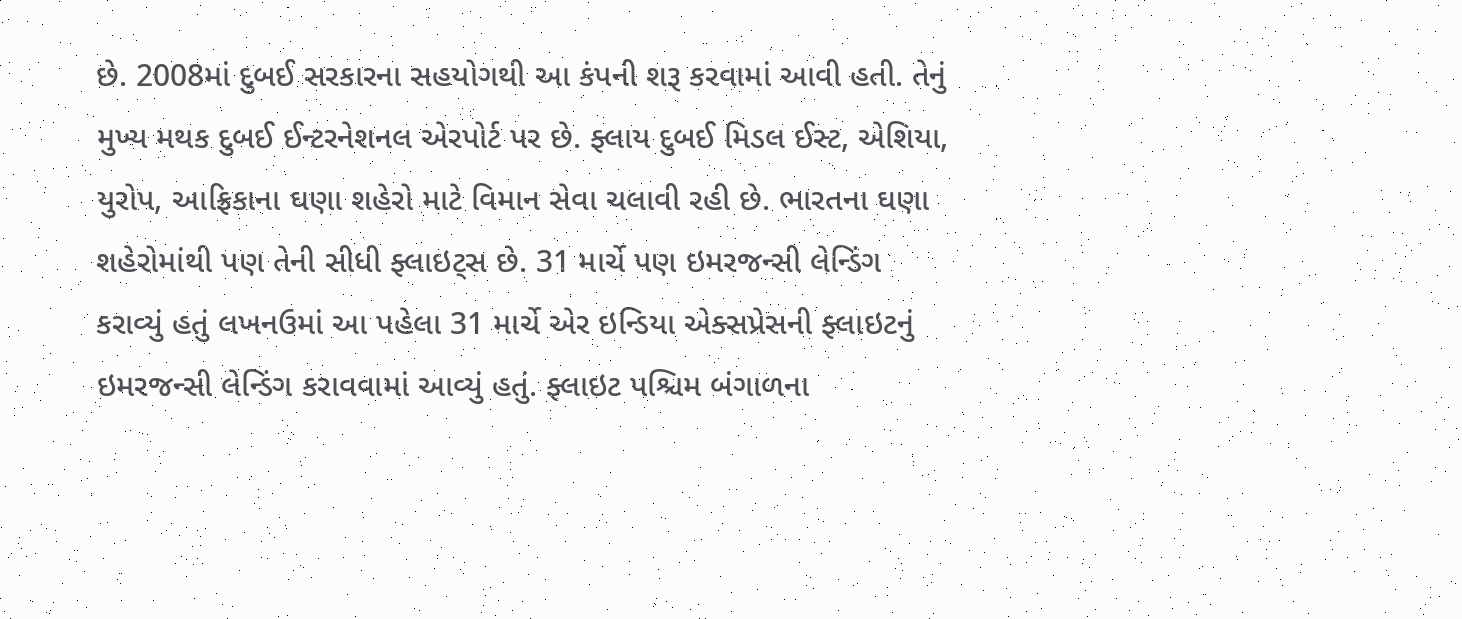છે. 2008માં દુબઈ સરકારના સહયોગથી આ કંપની શરૂ કરવામાં આવી હતી. તેનું મુખ્ય મથક દુબઈ ઈન્ટરનેશનલ એરપોર્ટ પર છે. ફ્લાય દુબઈ મિડલ ઈસ્ટ, એશિયા, યુરોપ, આફ્રિકાના ઘણા શહેરો માટે વિમાન સેવા ચલાવી રહી છે. ભારતના ઘણા શહેરોમાંથી પણ તેની સીધી ફ્લાઇટ્સ છે. 31 માર્ચે પણ ઇમરજન્સી લેન્ડિંગ કરાવ્યું હતું લખનઉમાં આ પહેલા 31 માર્ચે એર ઇન્ડિયા એક્સપ્રેસની ફ્લાઇટનું ઇમરજન્સી લેન્ડિંગ કરાવવામાં આવ્યું હતું. ફ્લાઇટ પશ્ચિમ બંગાળના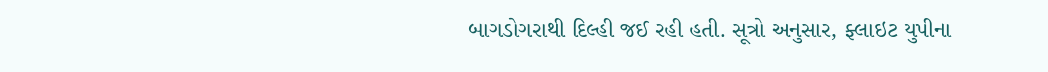બાગડોગરાથી દિલ્હી જઈ રહી હતી. સૂત્રો અનુસાર, ફ્લાઇટ યુપીના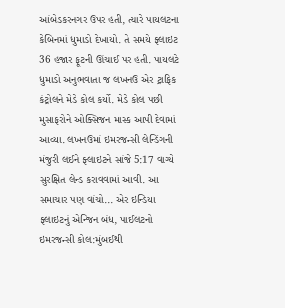આંબેડકરનગર ઉપર હતી, ત્યારે પાયલટના કેબિનમાં ધુમાડો દેખાયો. તે સમયે ફ્લાઇટ 36 હજાર ફૂટની ઊંચાઈ પર હતી. પાયલટે ધુમાડો અનુભવાતા જ લખનઉ એર ટ્રાફિક કંટ્રોલને મેડે કોલ કર્યો. મેડે કોલ પછી મુસાફરોને ઓક્સિજન માસ્ક આપી દેવામાં આવ્યા. લખનઉમાં ઇમરજન્સી લેન્ડિંગની મંજુરી લઈને ફ્લાઇટને સાંજે 5:17 વાગ્યે સુરક્ષિત લેન્ડ કરાવવામાં આવી. આ સમાચાર પણ વાંચો... એર ઇન્ડિયા ફ્લાઇટનું એન્જિન બંધ, પાઈલટનો ઇમરજન્સી કોલ:મુંબઈથી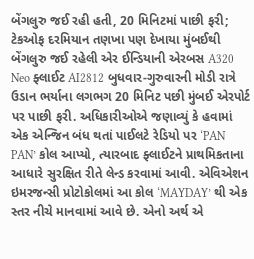બેંગલુરુ જઈ રહી હતી, 20 મિનિટમાં પાછી ફરી; ટેકઓફ દરમિયાન તણખા પણ દેખાયા મુંબઈથી બેંગલુરુ જઈ રહેલી એર ઈન્ડિયાની એરબસ A320 Neo ફ્લાઈટ AI2812 બુધવાર-ગુરુવારની મોડી રાત્રે ઉડાન ભર્યાના લગભગ 20 મિનિટ પછી મુંબઈ એરપોર્ટ પર પાછી ફરી. અધિકારીઓએ જણાવ્યું કે હવામાં એક એન્જિન બંધ થતાં પાઈલટે રેડિયો પર ‘PAN PAN’ કોલ આપ્યો, ત્યારબાદ ફ્લાઈટને પ્રાથમિકતાના આધારે સુરક્ષિત રીતે લેન્ડ કરવામાં આવી. એવિએશન ઇમરજન્સી પ્રોટોકોલમાં આ કોલ ‘MAYDAY’ થી એક સ્તર નીચે માનવામાં આવે છે. એનો અર્થ એ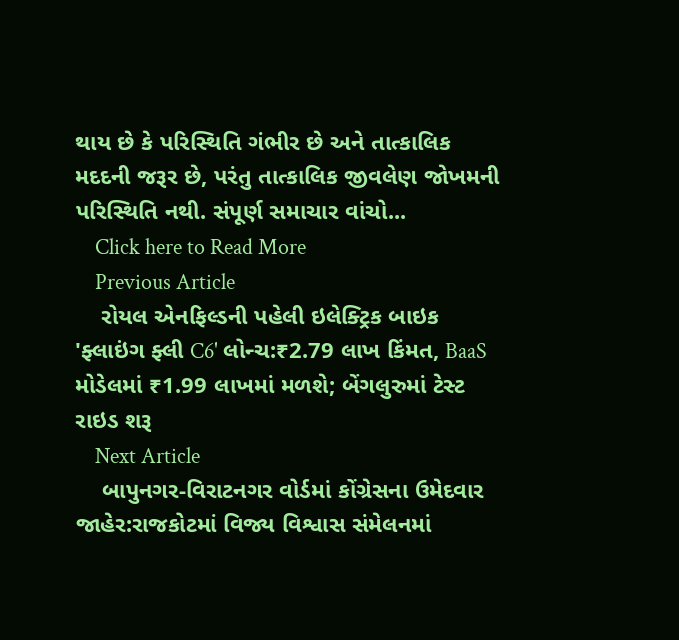થાય છે કે પરિસ્થિતિ ગંભીર છે અને તાત્કાલિક મદદની જરૂર છે, પરંતુ તાત્કાલિક જીવલેણ જોખમની પરિસ્થિતિ નથી. સંપૂર્ણ સમાચાર વાંચો...
    Click here to Read More
    Previous Article
    રોયલ એનફિલ્ડની પહેલી ઇલેક્ટ્રિક બાઇક 'ફ્લાઇંગ ફ્લી C6' લોન્ચ:₹2.79 લાખ કિંમત, BaaS મોડેલમાં ₹1.99 લાખમાં મળશે; બેંગલુરુમાં ટેસ્ટ રાઇડ શરૂ
    Next Article
    બાપુનગર-વિરાટનગર વોર્ડમાં કોંગ્રેસના ઉમેદવાર જાહેર:રાજકોટમાં વિજ્ય વિશ્વાસ સંમેલનમાં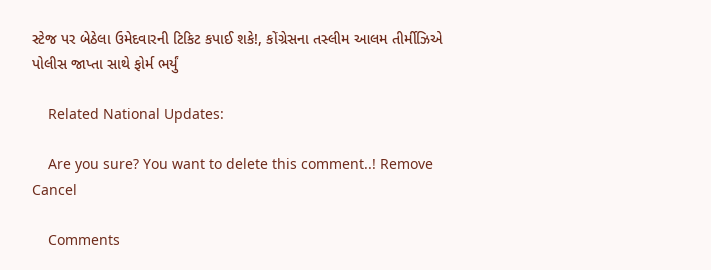સ્ટેજ પર બેઠેલા ઉમેદવારની ટિકિટ કપાઈ શકે!, કોંગ્રેસના તસ્લીમ આલમ તીર્મીઝિએ પોલીસ જાપ્તા સાથે ફોર્મ ભર્યું

    Related National Updates:

    Are you sure? You want to delete this comment..! Remove Cancel

    Comments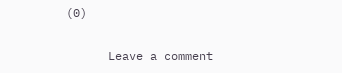(0)

      Leave a comment